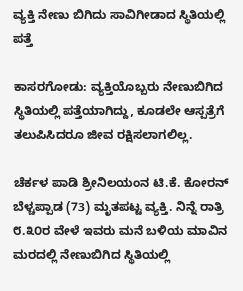ವ್ಯಕ್ತಿ ನೇಣು ಬಿಗಿದು ಸಾವಿಗೀಡಾದ ಸ್ಥಿತಿಯಲ್ಲಿ ಪತ್ತೆ

ಕಾಸರಗೋಡು: ವ್ಯಕ್ತಿಯೊಬ್ಬರು ನೇಣುಬಿಗಿದ ಸ್ಥಿತಿಯಲ್ಲಿ ಪತ್ತೆಯಾಗಿದ್ದು, ಕೂಡಲೇ ಆಸ್ಪತ್ರೆಗೆ ತಲುಪಿಸಿದರೂ ಜೀವ ರಕ್ಷಿಸಲಾಗಲಿಲ್ಲ.

ಚೆರ್ಕಳ ಪಾಡಿ ಶ್ರೀನಿಲಯಂನ ಟಿ.ಕೆ. ಕೋರನ್ ಬೆಳ್ಚಪ್ಪಾಡ (73) ಮೃತಪಟ್ಟ ವ್ಯಕ್ತಿ. ನಿನ್ನೆ ರಾತ್ರಿ ೮.೩೦ರ ವೇಳೆ ಇವರು ಮನೆ ಬಳಿಯ ಮಾವಿನ ಮರದಲ್ಲಿ ನೇಣುಬಿಗಿದ ಸ್ಥಿತಿಯಲ್ಲಿ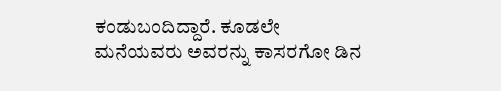ಕಂಡುಬಂದಿದ್ದಾರೆ. ಕೂಡಲೇ ಮನೆಯವರು ಅವರನ್ನು ಕಾಸರಗೋ ಡಿನ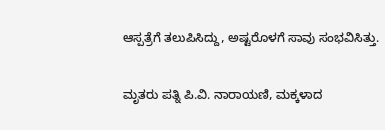ಆಸ್ಪತ್ರೆಗೆ ತಲುಪಿಸಿದ್ದು, ಅಷ್ಟರೊಳಗೆ ಸಾವು ಸಂಭವಿಸಿತ್ತು.

ಮೃತರು ಪತ್ನಿ ಪಿ.ವಿ. ನಾರಾಯಣಿ, ಮಕ್ಕಳಾದ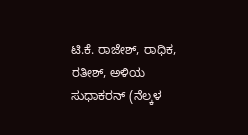ಟಿ.ಕೆ. ರಾಜೇಶ್, ರಾಧಿಕ, ರತೀಶ್, ಅಳಿಯ ಸುಧಾಕರನ್ (ನೆಲ್ಕಳ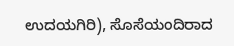ಉದಯಗಿರಿ), ಸೊಸೆಯಂದಿರಾದ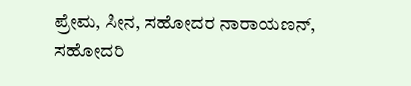ಪ್ರೇಮ, ಸೀನ, ಸಹೋದರ ನಾರಾಯಣನ್, ಸಹೋದರಿ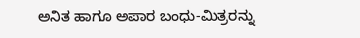ಅನಿತ ಹಾಗೂ ಅಪಾರ ಬಂಧು-ಮಿತ್ರರನ್ನು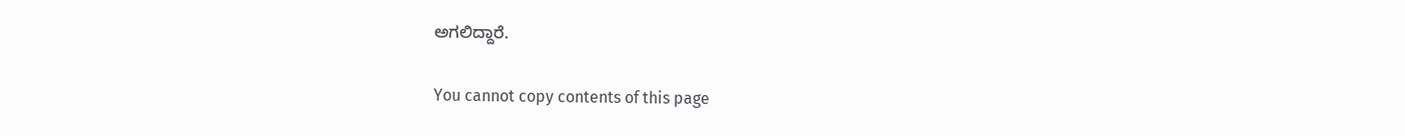ಅಗಲಿದ್ದಾರೆ.

You cannot copy contents of this page